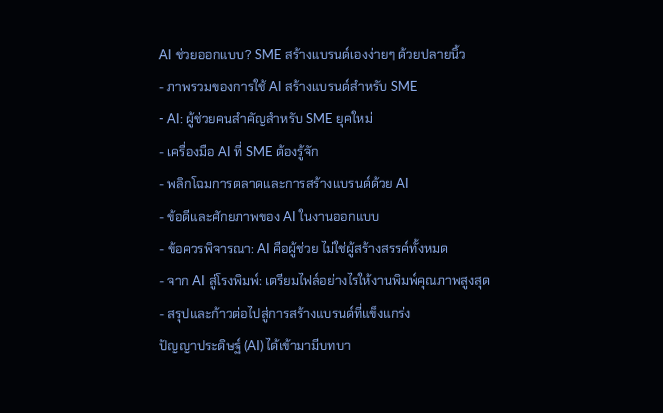AI ช่วยออกแบบ? SME สร้างแบรนด์เองง่ายๆ ด้วยปลายนิ้ว
- ภาพรวมของการใช้ AI สร้างแบรนด์สำหรับ SME
- AI: ผู้ช่วยคนสำคัญสำหรับ SME ยุคใหม่
- เครื่องมือ AI ที่ SME ต้องรู้จัก
- พลิกโฉมการตลาดและการสร้างแบรนด์ด้วย AI
- ข้อดีและศักยภาพของ AI ในงานออกแบบ
- ข้อควรพิจารณา: AI คือผู้ช่วย ไม่ใช่ผู้สร้างสรรค์ทั้งหมด
- จาก AI สู่โรงพิมพ์: เตรียมไฟล์อย่างไรให้งานพิมพ์คุณภาพสูงสุด
- สรุปและก้าวต่อไปสู่การสร้างแบรนด์ที่แข็งแกร่ง
ปัญญาประดิษฐ์ (AI) ได้เข้ามามีบทบา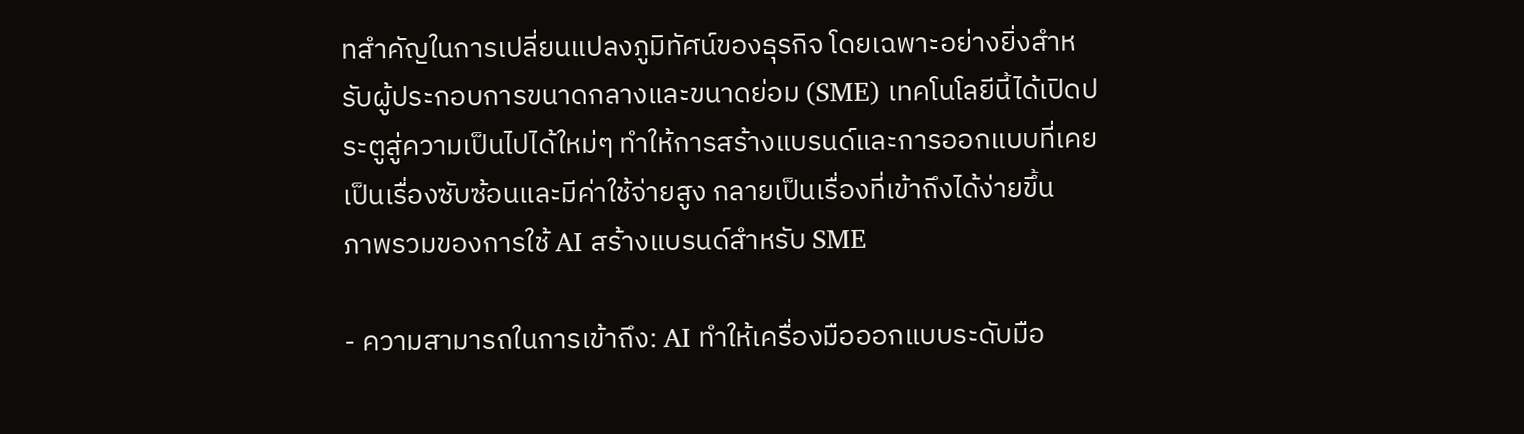ทสำคัญในการเปลี่ยนแปลงภูมิทัศน์ของธุรกิจ โดยเฉพาะอย่างยิ่งสำหรับผู้ประกอบการขนาดกลางและขนาดย่อม (SME) เทคโนโลยีนี้ได้เปิดประตูสู่ความเป็นไปได้ใหม่ๆ ทำให้การสร้างแบรนด์และการออกแบบที่เคยเป็นเรื่องซับซ้อนและมีค่าใช้จ่ายสูง กลายเป็นเรื่องที่เข้าถึงได้ง่ายขึ้น
ภาพรวมของการใช้ AI สร้างแบรนด์สำหรับ SME

- ความสามารถในการเข้าถึง: AI ทำให้เครื่องมือออกแบบระดับมือ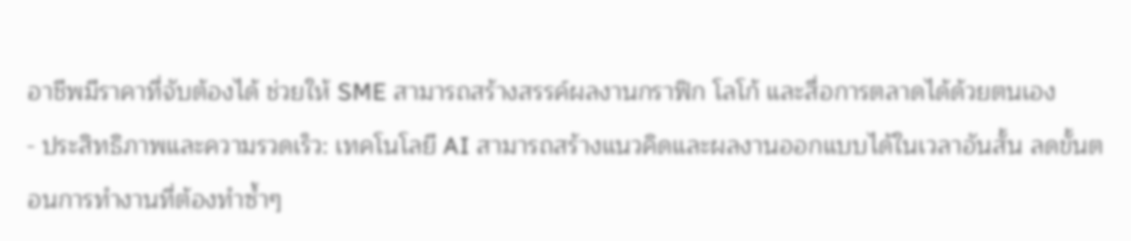อาชีพมีราคาที่จับต้องได้ ช่วยให้ SME สามารถสร้างสรรค์ผลงานกราฟิก โลโก้ และสื่อการตลาดได้ด้วยตนเอง
- ประสิทธิภาพและความรวดเร็ว: เทคโนโลยี AI สามารถสร้างแนวคิดและผลงานออกแบบได้ในเวลาอันสั้น ลดขั้นตอนการทำงานที่ต้องทำซ้ำๆ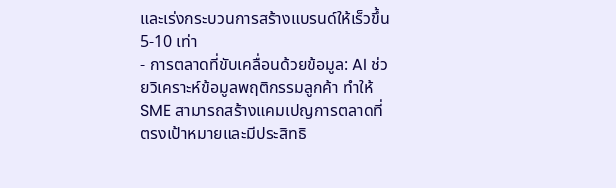และเร่งกระบวนการสร้างแบรนด์ให้เร็วขึ้น 5-10 เท่า
- การตลาดที่ขับเคลื่อนด้วยข้อมูล: AI ช่วยวิเคราะห์ข้อมูลพฤติกรรมลูกค้า ทำให้ SME สามารถสร้างแคมเปญการตลาดที่ตรงเป้าหมายและมีประสิทธิ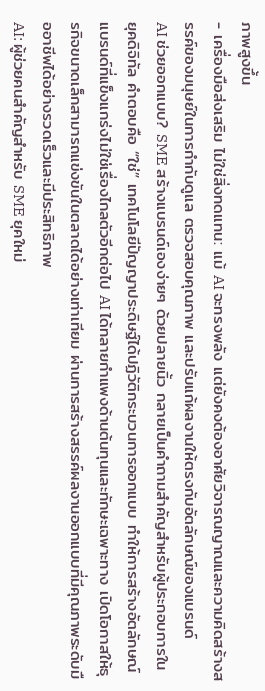ภาพสูงขึ้น
- เครื่องมือส่งเสริม ไม่ใช่สิ่งทดแทน: แม้ AI จะทรงพลัง แต่ยังคงต้องอาศัยวิจารณญาณและความคิดสร้างสรรค์ของมนุษย์ในการกำกับดูแล ตรวจสอบคุณภาพ และปรับแก้ผลงานให้ตรงกับอัตลักษณ์ของแบรนด์
AI ช่วยออกแบบ? SME สร้างแบรนด์เองง่ายๆ ด้วยปลายนิ้ว กลายเป็นคำถามสำคัญสำหรับผู้ประกอบการในยุคดิจิทัล คำตอบคือ “ใช่” เทคโนโลยีปัญญาประดิษฐ์ได้ปฏิวัติกระบวนการออกแบบ ทำให้การสร้างอัตลักษณ์แบรนด์ที่แข็งแกร่งไม่ใช่เรื่องไกลตัวอีกต่อไป AI ได้ทลายกำแพงด้านต้นทุนและทักษะเฉพาะทาง เปิดโอกาสให้ธุรกิจขนาดเล็กสามารถแข่งขันในตลาดได้อย่างเท่าเทียม ผ่านการสร้างสรรค์ผลงานออกแบบที่มีคุณภาพระดับมืออาชีพได้อย่างรวดเร็วและมีประสิทธิภาพ
AI: ผู้ช่วยคนสำคัญสำหรับ SME ยุคใหม่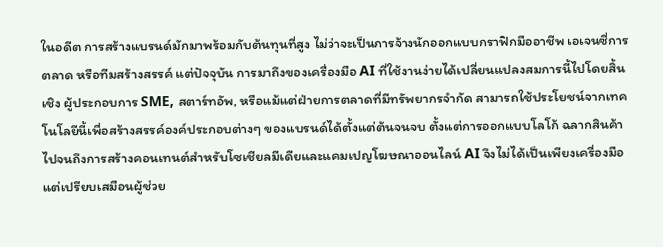ในอดีต การสร้างแบรนด์มักมาพร้อมกับต้นทุนที่สูง ไม่ว่าจะเป็นการจ้างนักออกแบบกราฟิกมืออาชีพ เอเจนซี่การตลาด หรือทีมสร้างสรรค์ แต่ปัจจุบัน การมาถึงของเครื่องมือ AI ที่ใช้งานง่ายได้เปลี่ยนแปลงสมการนี้ไปโดยสิ้นเชิง ผู้ประกอบการ SME, สตาร์ทอัพ, หรือแม้แต่ฝ่ายการตลาดที่มีทรัพยากรจำกัด สามารถใช้ประโยชน์จากเทคโนโลยีนี้เพื่อสร้างสรรค์องค์ประกอบต่างๆ ของแบรนด์ได้ตั้งแต่ต้นจนจบ ตั้งแต่การออกแบบโลโก้ ฉลากสินค้า ไปจนถึงการสร้างคอนเทนต์สำหรับโซเชียลมีเดียและแคมเปญโฆษณาออนไลน์ AI จึงไม่ได้เป็นเพียงเครื่องมือ แต่เปรียบเสมือนผู้ช่วย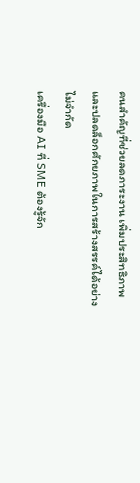คนสำคัญที่ช่วยลดภาระงาน เพิ่มประสิทธิภาพ และปลดล็อกศักยภาพในการสร้างสรรค์ได้อย่างไม่จำกัด
เครื่องมือ AI ที่ SME ต้องรู้จัก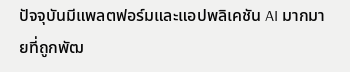ปัจจุบันมีแพลตฟอร์มและแอปพลิเคชัน AI มากมายที่ถูกพัฒ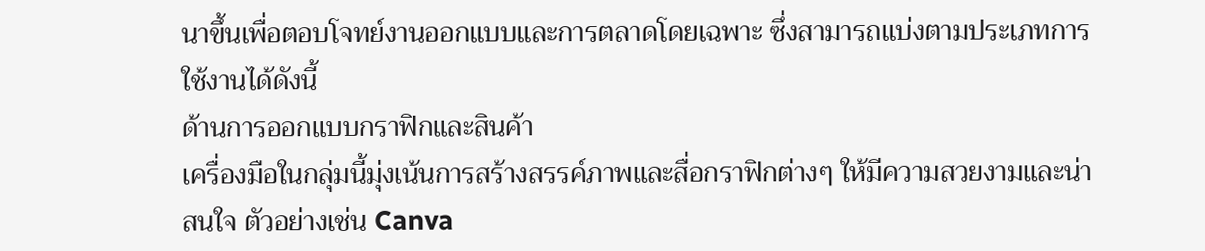นาขึ้นเพื่อตอบโจทย์งานออกแบบและการตลาดโดยเฉพาะ ซึ่งสามารถแบ่งตามประเภทการใช้งานได้ดังนี้
ด้านการออกแบบกราฟิกและสินค้า
เครื่องมือในกลุ่มนี้มุ่งเน้นการสร้างสรรค์ภาพและสื่อกราฟิกต่างๆ ให้มีความสวยงามและน่าสนใจ ตัวอย่างเช่น Canva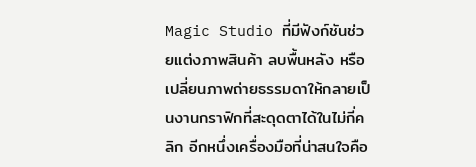Magic Studio ที่มีฟังก์ชันช่วยแต่งภาพสินค้า ลบพื้นหลัง หรือเปลี่ยนภาพถ่ายธรรมดาให้กลายเป็นงานกราฟิกที่สะดุดตาได้ในไม่กี่คลิก อีกหนึ่งเครื่องมือที่น่าสนใจคือ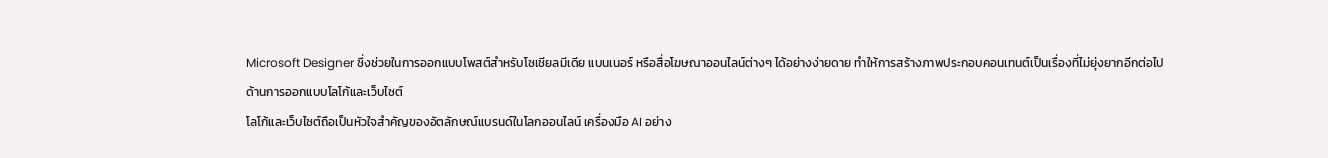Microsoft Designer ซึ่งช่วยในการออกแบบโพสต์สำหรับโซเชียลมีเดีย แบนเนอร์ หรือสื่อโฆษณาออนไลน์ต่างๆ ได้อย่างง่ายดาย ทำให้การสร้างภาพประกอบคอนเทนต์เป็นเรื่องที่ไม่ยุ่งยากอีกต่อไป
ด้านการออกแบบโลโก้และเว็บไซต์
โลโก้และเว็บไซต์ถือเป็นหัวใจสำคัญของอัตลักษณ์แบรนด์ในโลกออนไลน์ เครื่องมือ AI อย่าง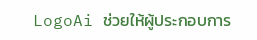LogoAi ช่วยให้ผู้ประกอบการ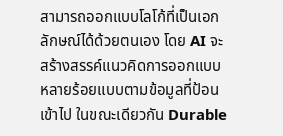สามารถออกแบบโลโก้ที่เป็นเอกลักษณ์ได้ด้วยตนเอง โดย AI จะสร้างสรรค์แนวคิดการออกแบบหลายร้อยแบบตามข้อมูลที่ป้อนเข้าไป ในขณะเดียวกัน Durable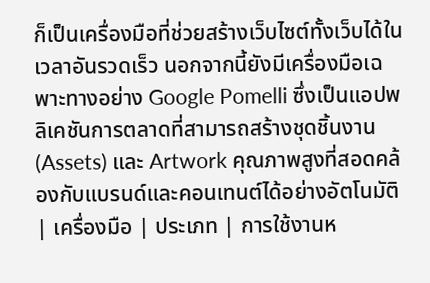ก็เป็นเครื่องมือที่ช่วยสร้างเว็บไซต์ทั้งเว็บได้ในเวลาอันรวดเร็ว นอกจากนี้ยังมีเครื่องมือเฉพาะทางอย่าง Google Pomelli ซึ่งเป็นแอปพลิเคชันการตลาดที่สามารถสร้างชุดชิ้นงาน (Assets) และ Artwork คุณภาพสูงที่สอดคล้องกับแบรนด์และคอนเทนต์ได้อย่างอัตโนมัติ
| เครื่องมือ | ประเภท | การใช้งานห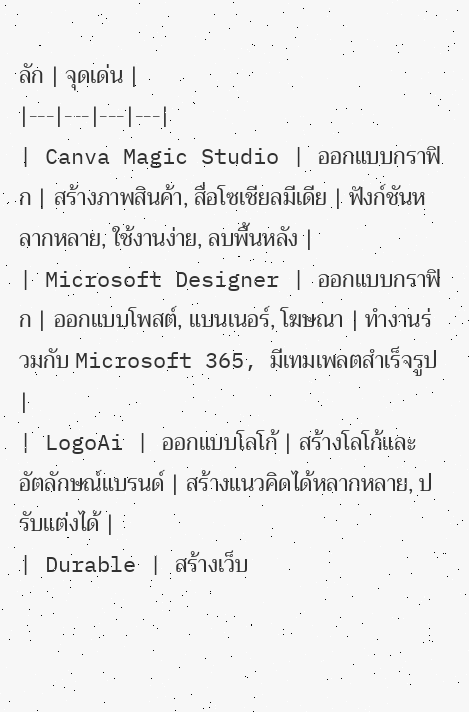ลัก | จุดเด่น |
|---|---|---|---|
| Canva Magic Studio | ออกแบบกราฟิก | สร้างภาพสินค้า, สื่อโซเชียลมีเดีย | ฟังก์ชันหลากหลาย, ใช้งานง่าย, ลบพื้นหลัง |
| Microsoft Designer | ออกแบบกราฟิก | ออกแบบโพสต์, แบนเนอร์, โฆษณา | ทำงานร่วมกับ Microsoft 365, มีเทมเพลตสำเร็จรูป |
| LogoAi | ออกแบบโลโก้ | สร้างโลโก้และอัตลักษณ์แบรนด์ | สร้างแนวคิดได้หลากหลาย, ปรับแต่งได้ |
| Durable | สร้างเว็บ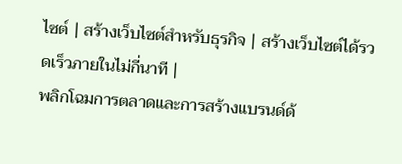ไซต์ | สร้างเว็บไซต์สำหรับธุรกิจ | สร้างเว็บไซต์ได้รวดเร็วภายในไม่กี่นาที |
พลิกโฉมการตลาดและการสร้างแบรนด์ด้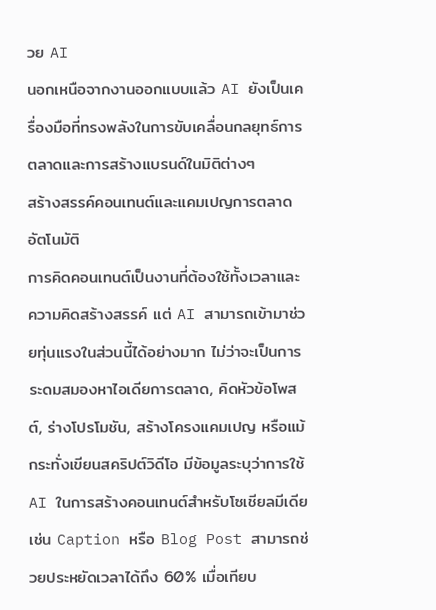วย AI
นอกเหนือจากงานออกแบบแล้ว AI ยังเป็นเครื่องมือที่ทรงพลังในการขับเคลื่อนกลยุทธ์การตลาดและการสร้างแบรนด์ในมิติต่างๆ
สร้างสรรค์คอนเทนต์และแคมเปญการตลาดอัตโนมัติ
การคิดคอนเทนต์เป็นงานที่ต้องใช้ทั้งเวลาและความคิดสร้างสรรค์ แต่ AI สามารถเข้ามาช่วยทุ่นแรงในส่วนนี้ได้อย่างมาก ไม่ว่าจะเป็นการระดมสมองหาไอเดียการตลาด, คิดหัวข้อโพสต์, ร่างโปรโมชัน, สร้างโครงแคมเปญ หรือแม้กระทั่งเขียนสคริปต์วิดีโอ มีข้อมูลระบุว่าการใช้ AI ในการสร้างคอนเทนต์สำหรับโซเชียลมีเดีย เช่น Caption หรือ Blog Post สามารถช่วยประหยัดเวลาได้ถึง 60% เมื่อเทียบ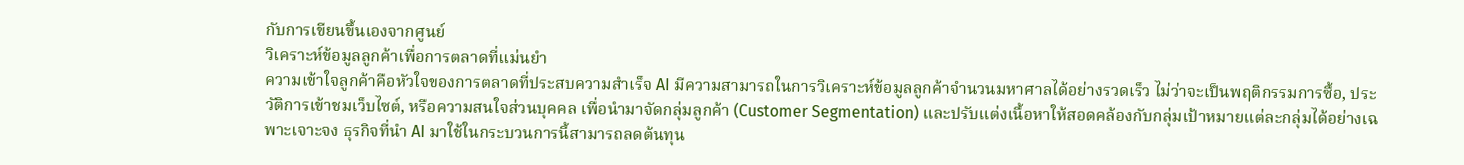กับการเขียนขึ้นเองจากศูนย์
วิเคราะห์ข้อมูลลูกค้าเพื่อการตลาดที่แม่นยำ
ความเข้าใจลูกค้าคือหัวใจของการตลาดที่ประสบความสำเร็จ AI มีความสามารถในการวิเคราะห์ข้อมูลลูกค้าจำนวนมหาศาลได้อย่างรวดเร็ว ไม่ว่าจะเป็นพฤติกรรมการซื้อ, ประวัติการเข้าชมเว็บไซต์, หรือความสนใจส่วนบุคคล เพื่อนำมาจัดกลุ่มลูกค้า (Customer Segmentation) และปรับแต่งเนื้อหาให้สอดคล้องกับกลุ่มเป้าหมายแต่ละกลุ่มได้อย่างเฉพาะเจาะจง ธุรกิจที่นำ AI มาใช้ในกระบวนการนี้สามารถลดต้นทุน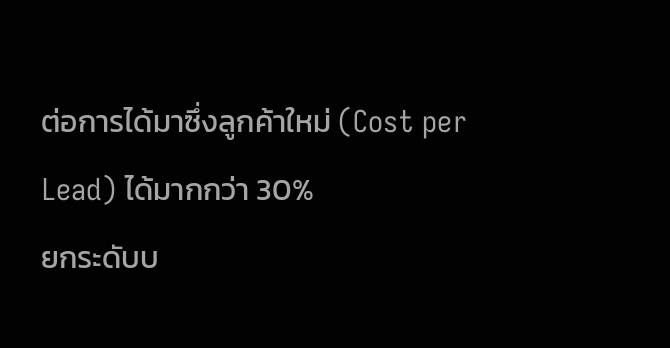ต่อการได้มาซึ่งลูกค้าใหม่ (Cost per Lead) ได้มากกว่า 30%
ยกระดับบ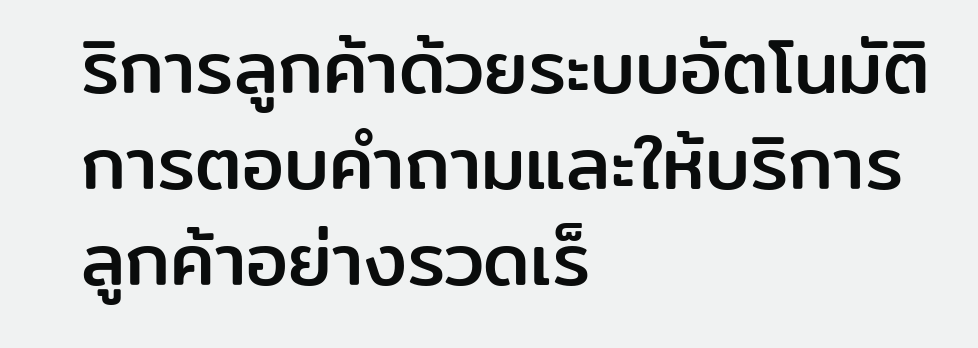ริการลูกค้าด้วยระบบอัตโนมัติ
การตอบคำถามและให้บริการลูกค้าอย่างรวดเร็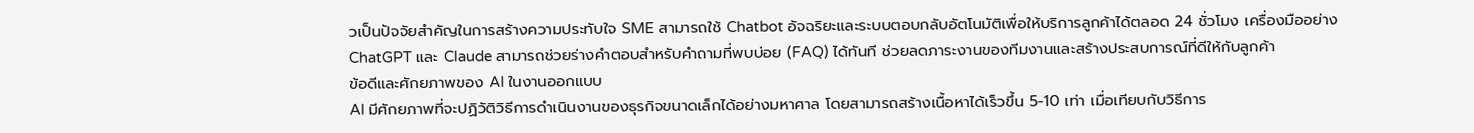วเป็นปัจจัยสำคัญในการสร้างความประทับใจ SME สามารถใช้ Chatbot อัจฉริยะและระบบตอบกลับอัตโนมัติเพื่อให้บริการลูกค้าได้ตลอด 24 ชั่วโมง เครื่องมืออย่าง ChatGPT และ Claude สามารถช่วยร่างคำตอบสำหรับคำถามที่พบบ่อย (FAQ) ได้ทันที ช่วยลดภาระงานของทีมงานและสร้างประสบการณ์ที่ดีให้กับลูกค้า
ข้อดีและศักยภาพของ AI ในงานออกแบบ
AI มีศักยภาพที่จะปฏิวัติวิธีการดำเนินงานของธุรกิจขนาดเล็กได้อย่างมหาศาล โดยสามารถสร้างเนื้อหาได้เร็วขึ้น 5-10 เท่า เมื่อเทียบกับวิธีการ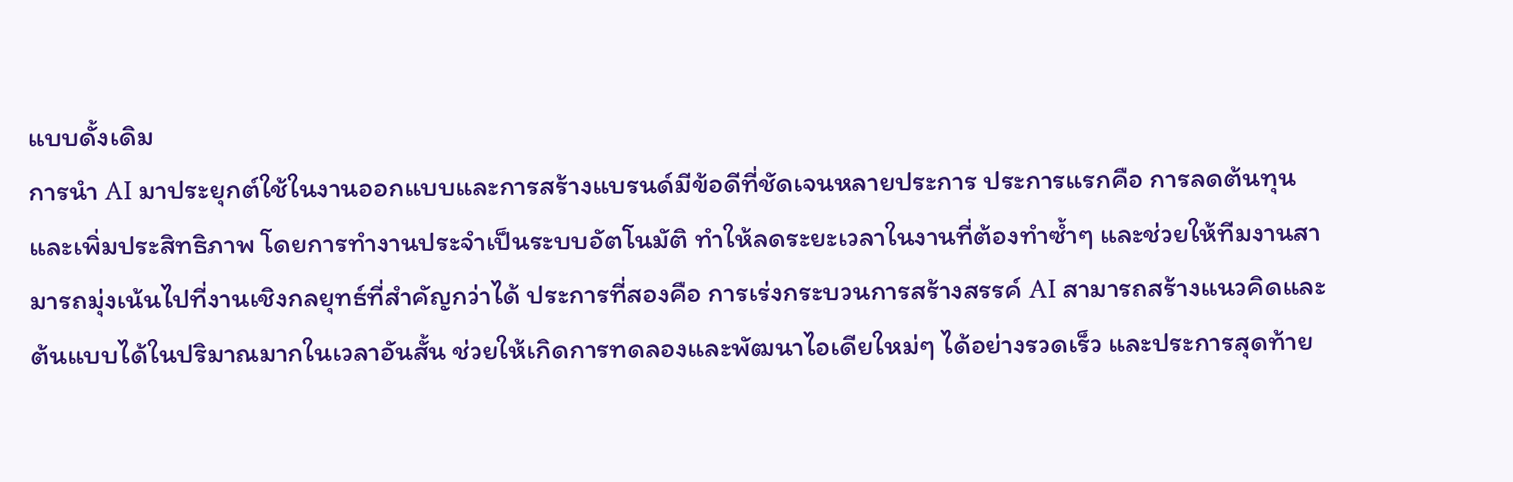แบบดั้งเดิม
การนำ AI มาประยุกต์ใช้ในงานออกแบบและการสร้างแบรนด์มีข้อดีที่ชัดเจนหลายประการ ประการแรกคือ การลดต้นทุนและเพิ่มประสิทธิภาพ โดยการทำงานประจำเป็นระบบอัตโนมัติ ทำให้ลดระยะเวลาในงานที่ต้องทำซ้ำๆ และช่วยให้ทีมงานสามารถมุ่งเน้นไปที่งานเชิงกลยุทธ์ที่สำคัญกว่าได้ ประการที่สองคือ การเร่งกระบวนการสร้างสรรค์ AI สามารถสร้างแนวคิดและต้นแบบได้ในปริมาณมากในเวลาอันสั้น ช่วยให้เกิดการทดลองและพัฒนาไอเดียใหม่ๆ ได้อย่างรวดเร็ว และประการสุดท้าย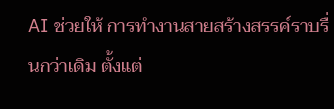AI ช่วยให้ การทำงานสายสร้างสรรค์ราบรื่นกว่าเดิม ตั้งแต่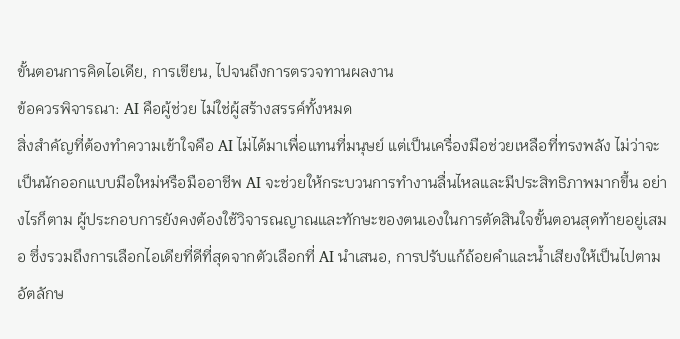ขั้นตอนการคิดไอเดีย, การเขียน, ไปจนถึงการตรวจทานผลงาน
ข้อควรพิจารณา: AI คือผู้ช่วย ไม่ใช่ผู้สร้างสรรค์ทั้งหมด
สิ่งสำคัญที่ต้องทำความเข้าใจคือ AI ไม่ได้มาเพื่อแทนที่มนุษย์ แต่เป็นเครื่องมือช่วยเหลือที่ทรงพลัง ไม่ว่าจะเป็นนักออกแบบมือใหม่หรือมืออาชีพ AI จะช่วยให้กระบวนการทำงานลื่นไหลและมีประสิทธิภาพมากขึ้น อย่างไรก็ตาม ผู้ประกอบการยังคงต้องใช้วิจารณญาณและทักษะของตนเองในการตัดสินใจขั้นตอนสุดท้ายอยู่เสมอ ซึ่งรวมถึงการเลือกไอเดียที่ดีที่สุดจากตัวเลือกที่ AI นำเสนอ, การปรับแก้ถ้อยคำและน้ำเสียงให้เป็นไปตามอัตลักษ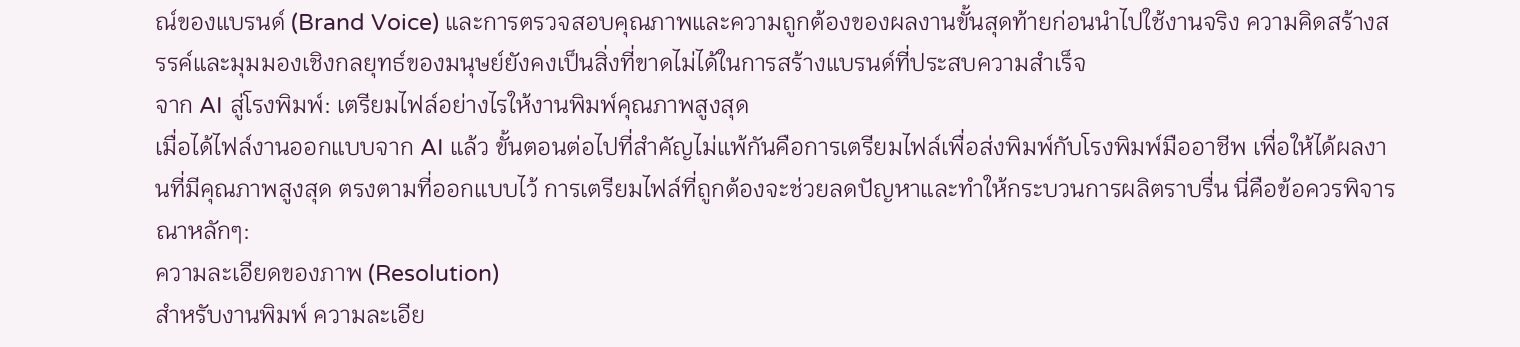ณ์ของแบรนด์ (Brand Voice) และการตรวจสอบคุณภาพและความถูกต้องของผลงานขั้นสุดท้ายก่อนนำไปใช้งานจริง ความคิดสร้างสรรค์และมุมมองเชิงกลยุทธ์ของมนุษย์ยังคงเป็นสิ่งที่ขาดไม่ได้ในการสร้างแบรนด์ที่ประสบความสำเร็จ
จาก AI สู่โรงพิมพ์: เตรียมไฟล์อย่างไรให้งานพิมพ์คุณภาพสูงสุด
เมื่อได้ไฟล์งานออกแบบจาก AI แล้ว ขั้นตอนต่อไปที่สำคัญไม่แพ้กันคือการเตรียมไฟล์เพื่อส่งพิมพ์กับโรงพิมพ์มืออาชีพ เพื่อให้ได้ผลงานที่มีคุณภาพสูงสุด ตรงตามที่ออกแบบไว้ การเตรียมไฟล์ที่ถูกต้องจะช่วยลดปัญหาและทำให้กระบวนการผลิตราบรื่น นี่คือข้อควรพิจารณาหลักๆ:
ความละเอียดของภาพ (Resolution)
สำหรับงานพิมพ์ ความละเอีย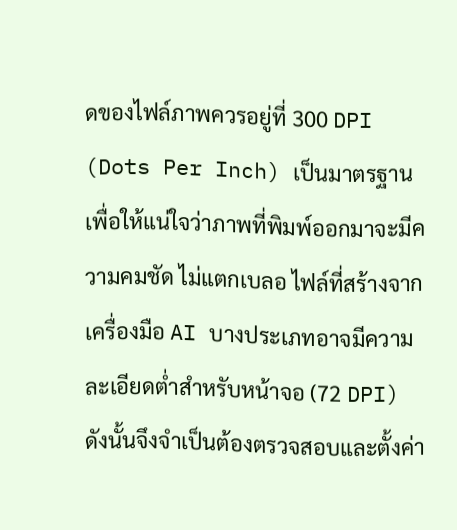ดของไฟล์ภาพควรอยู่ที่ 300 DPI (Dots Per Inch) เป็นมาตรฐาน เพื่อให้แน่ใจว่าภาพที่พิมพ์ออกมาจะมีความคมชัด ไม่แตกเบลอ ไฟล์ที่สร้างจากเครื่องมือ AI บางประเภทอาจมีความละเอียดต่ำสำหรับหน้าจอ (72 DPI) ดังนั้นจึงจำเป็นต้องตรวจสอบและตั้งค่า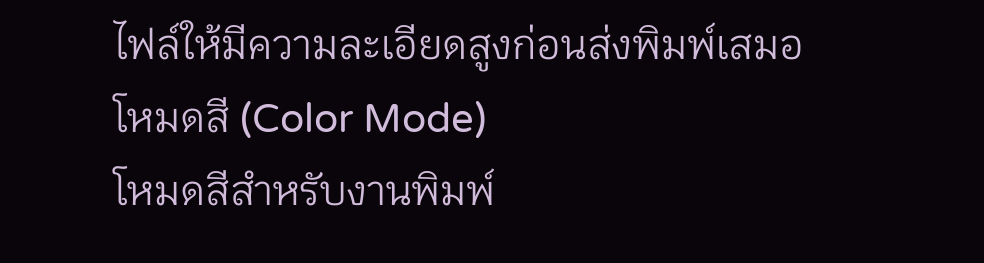ไฟล์ให้มีความละเอียดสูงก่อนส่งพิมพ์เสมอ
โหมดสี (Color Mode)
โหมดสีสำหรับงานพิมพ์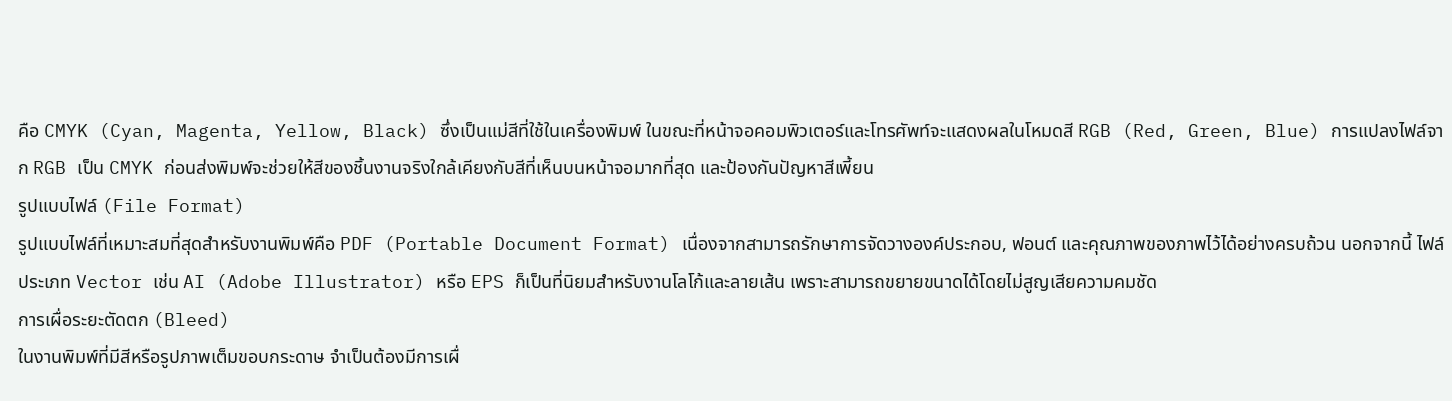คือ CMYK (Cyan, Magenta, Yellow, Black) ซึ่งเป็นแม่สีที่ใช้ในเครื่องพิมพ์ ในขณะที่หน้าจอคอมพิวเตอร์และโทรศัพท์จะแสดงผลในโหมดสี RGB (Red, Green, Blue) การแปลงไฟล์จาก RGB เป็น CMYK ก่อนส่งพิมพ์จะช่วยให้สีของชิ้นงานจริงใกล้เคียงกับสีที่เห็นบนหน้าจอมากที่สุด และป้องกันปัญหาสีเพี้ยน
รูปแบบไฟล์ (File Format)
รูปแบบไฟล์ที่เหมาะสมที่สุดสำหรับงานพิมพ์คือ PDF (Portable Document Format) เนื่องจากสามารถรักษาการจัดวางองค์ประกอบ, ฟอนต์ และคุณภาพของภาพไว้ได้อย่างครบถ้วน นอกจากนี้ ไฟล์ประเภท Vector เช่น AI (Adobe Illustrator) หรือ EPS ก็เป็นที่นิยมสำหรับงานโลโก้และลายเส้น เพราะสามารถขยายขนาดได้โดยไม่สูญเสียความคมชัด
การเผื่อระยะตัดตก (Bleed)
ในงานพิมพ์ที่มีสีหรือรูปภาพเต็มขอบกระดาษ จำเป็นต้องมีการเผื่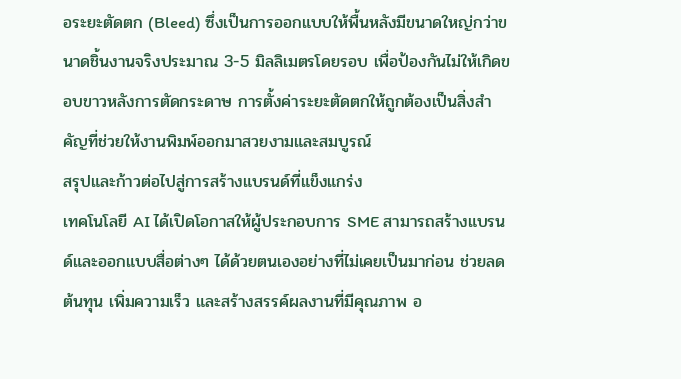อระยะตัดตก (Bleed) ซึ่งเป็นการออกแบบให้พื้นหลังมีขนาดใหญ่กว่าขนาดชิ้นงานจริงประมาณ 3-5 มิลลิเมตรโดยรอบ เพื่อป้องกันไม่ให้เกิดขอบขาวหลังการตัดกระดาษ การตั้งค่าระยะตัดตกให้ถูกต้องเป็นสิ่งสำคัญที่ช่วยให้งานพิมพ์ออกมาสวยงามและสมบูรณ์
สรุปและก้าวต่อไปสู่การสร้างแบรนด์ที่แข็งแกร่ง
เทคโนโลยี AI ได้เปิดโอกาสให้ผู้ประกอบการ SME สามารถสร้างแบรนด์และออกแบบสื่อต่างๆ ได้ด้วยตนเองอย่างที่ไม่เคยเป็นมาก่อน ช่วยลดต้นทุน เพิ่มความเร็ว และสร้างสรรค์ผลงานที่มีคุณภาพ อ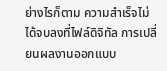ย่างไรก็ตาม ความสำเร็จไม่ได้จบลงที่ไฟล์ดิจิทัล การเปลี่ยนผลงานออกแบบ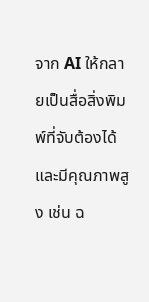จาก AI ให้กลายเป็นสื่อสิ่งพิมพ์ที่จับต้องได้และมีคุณภาพสูง เช่น ฉ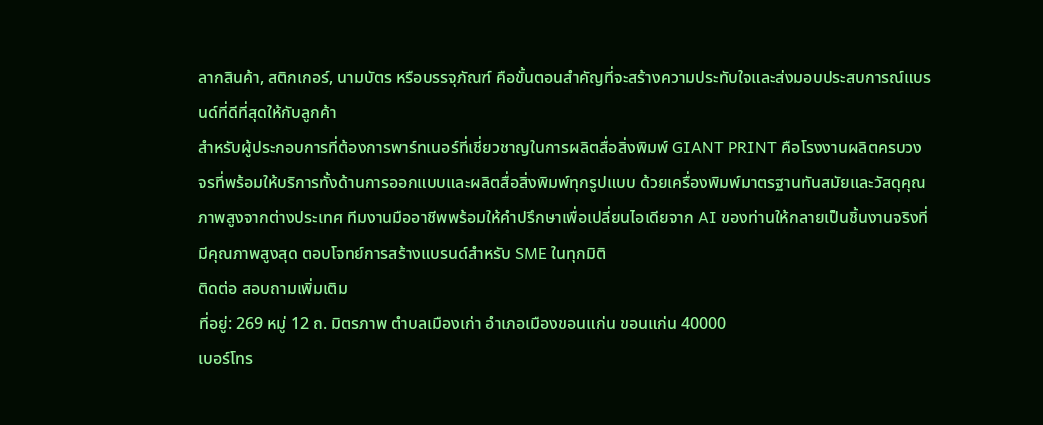ลากสินค้า, สติกเกอร์, นามบัตร หรือบรรจุภัณฑ์ คือขั้นตอนสำคัญที่จะสร้างความประทับใจและส่งมอบประสบการณ์แบรนด์ที่ดีที่สุดให้กับลูกค้า
สำหรับผู้ประกอบการที่ต้องการพาร์ทเนอร์ที่เชี่ยวชาญในการผลิตสื่อสิ่งพิมพ์ GIANT PRINT คือโรงงานผลิตครบวงจรที่พร้อมให้บริการทั้งด้านการออกแบบและผลิตสื่อสิ่งพิมพ์ทุกรูปแบบ ด้วยเครื่องพิมพ์มาตรฐานทันสมัยและวัสดุคุณภาพสูงจากต่างประเทศ ทีมงานมืออาชีพพร้อมให้คำปรึกษาเพื่อเปลี่ยนไอเดียจาก AI ของท่านให้กลายเป็นชิ้นงานจริงที่มีคุณภาพสูงสุด ตอบโจทย์การสร้างแบรนด์สำหรับ SME ในทุกมิติ
ติดต่อ สอบถามเพิ่มเติม
ที่อยู่: 269 หมู่ 12 ถ. มิตรภาพ ตำบลเมืองเก่า อำเภอเมืองขอนแก่น ขอนแก่น 40000
เบอร์โทร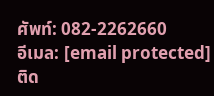ศัพท์: 082-2262660
อีเมล: [email protected]
ติด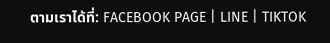ตามเราได้ที่: FACEBOOK PAGE | LINE | TIKTOK